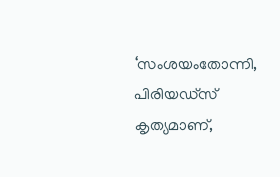‘സംശയംതോന്നി, പിരിയഡ്സ് കൃത്യമാണ്,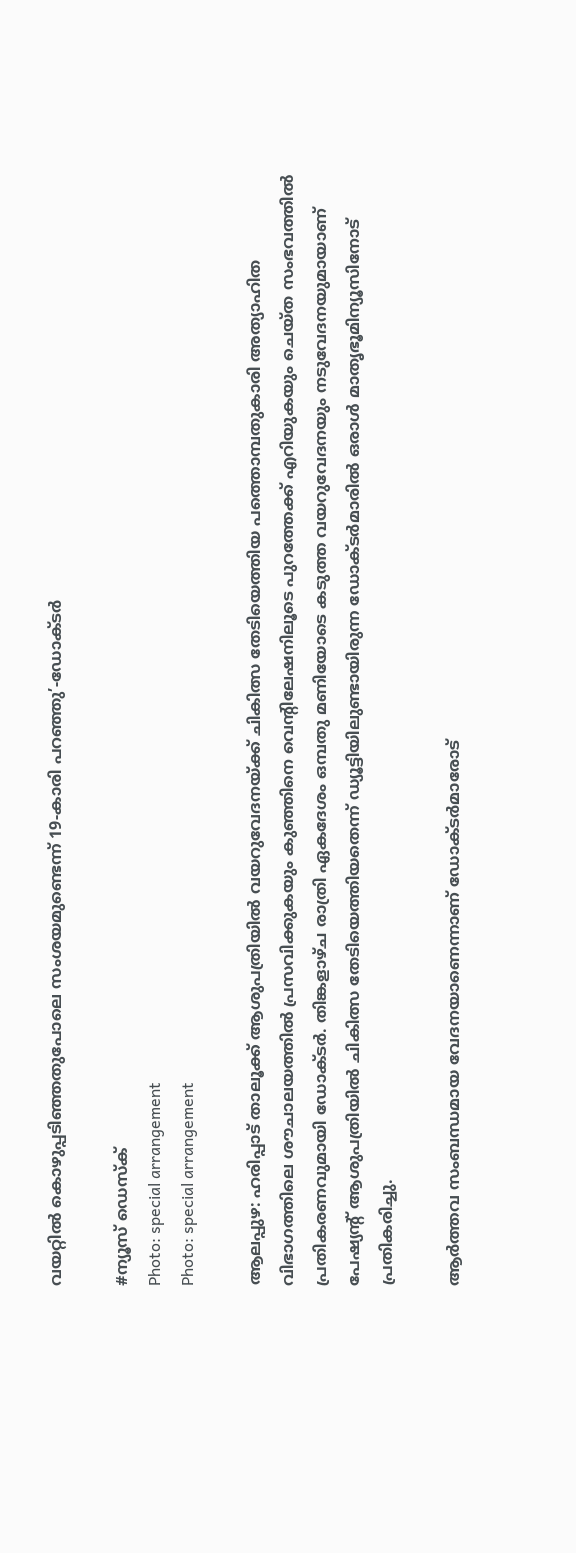വയറ്റിൽ കൊഴുപ്പടിഞ്ഞതുപോലെ സംശയമുണ്ടെന്ന് 19-കാരി പറഞ്ഞു’-ഡോക്ടർ

#ന്യൂസ് ഡെസ്ക്
Photo: special arrangement
Photo: special arrangement

ആലപ്പുഴ: ഹരിപ്പാട് താലൂക്ക് ആശുപത്രിയിൽ വയറുവേദനയ്ക്ക് ചികിത്സ തേടിയെത്തിയ പത്തൊമ്പതുകാരി അത്യാഹിത വിഭാഗത്തിലെ ശൗചാലയത്തിൽ പ്രസവിക്കുകയും കുഞ്ഞിനെ വെന്റിലേഷനിലൂടെ പുറത്തേക്ക് എറിയുകയും ചെയ്ത സംഭവത്തിൽ പ്രതികരണവുമായി ഡോക്ടർ. തിങ്കളാഴ്ച രാത്രി ഏകദേശം ഒമ്പതു മണിയോടെ കടുത്ത വയറുവേദനയും നടുവേദനയുമായാണ് പേഷ്യന്റ് ആശുപത്രിയിൽ ചികിത്സ തേടിയെത്തിയതെന്ന് ഡ്യൂട്ടിയിലുണ്ടായിരുന്ന ഡോക്ടർമാരിൽ ഒരാൾ മാതൃഭൂമിന്യൂസിനോട് പ്രതികരിച്ചു.

ആർത്തവ സംബന്ധമായ വേദനയാണെന്നാണ് ഡോക്ടർമാരോട്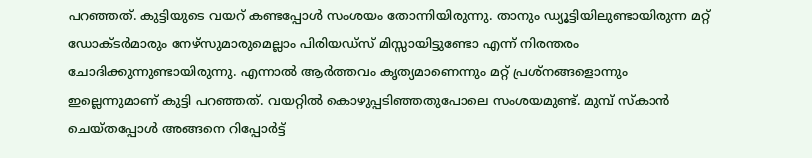പറഞ്ഞത്. കുട്ടിയുടെ വയറ് കണ്ടപ്പോൾ സംശയം തോന്നിയിരുന്നു. താനും ഡ്യൂട്ടിയിലുണ്ടായിരുന്ന മറ്റ് ഡോക്ടർമാരും നേഴ്‌സുമാരുമെല്ലാം പിരിയഡ്‌സ് മിസ്സായിട്ടുണ്ടോ എന്ന് നിരന്തരം ചോദിക്കുന്നുണ്ടായിരുന്നു. എന്നാൽ ആർത്തവം കൃത്യമാണെന്നും മറ്റ് പ്രശ്‌നങ്ങളൊന്നും ഇല്ലെന്നുമാണ് കുട്ടി പറഞ്ഞത്. വയറ്റിൽ കൊഴുപ്പടിഞ്ഞതുപോലെ സംശയമുണ്ട്. മുമ്പ് സ്‌കാൻ ചെയ്തപ്പോൾ അങ്ങനെ റിപ്പോർട്ട്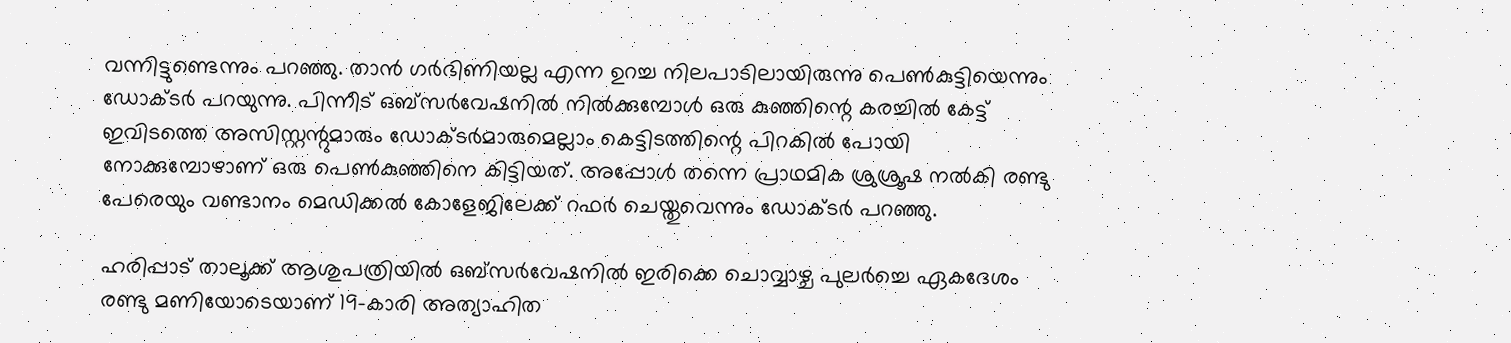വന്നിട്ടുണ്ടെന്നും പറഞ്ഞു. താൻ ഗർഭിണിയല്ല എന്ന ഉറച്ച നിലപാടിലായിരുന്നു പെൺകുട്ടിയെന്നും ഡോക്ടർ പറയുന്നു. പിന്നീട് ഒബ്‌സർവേഷനിൽ നിൽക്കുമ്പോൾ ഒരു കുഞ്ഞിന്റെ കരച്ചിൽ കേട്ട് ഇവിടത്തെ അസിസ്റ്റന്റുമാരും ഡോക്ടർമാരുമെല്ലാം കെട്ടിടത്തിന്റെ പിറകിൽ പോയി നോക്കുമ്പോഴാണ് ഒരു പെൺകുഞ്ഞിനെ കിട്ടിയത്. അപ്പോൾ തന്നെ പ്രാഥമിക ശ്രുശ്രൂഷ നൽകി രണ്ടു പേരെയും വണ്ടാനം മെഡിക്കൽ കോളേജിലേക്ക് റഫർ ചെയ്തുവെന്നും ഡോക്ടർ പറഞ്ഞു.

ഹരിപ്പാട് താലൂക്ക് ആശുപത്രിയിൽ ഒബ്‌സർവേഷനിൽ ഇരിക്കെ ചൊവ്വാഴ്ച പുലർച്ചെ ഏകദേശം രണ്ടു മണിയോടെയാണ് 19-കാരി അത്യാഹിത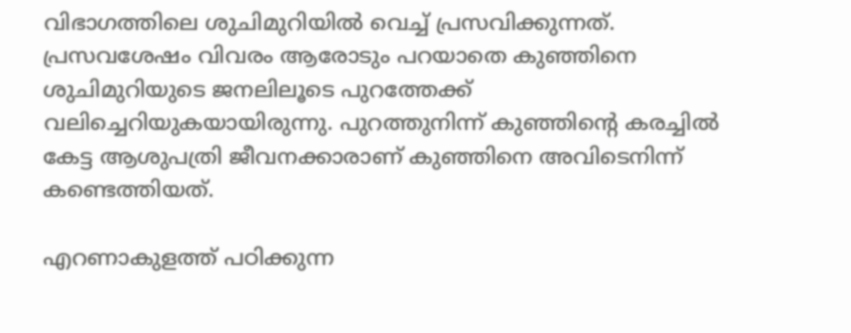വിഭാഗത്തിലെ ശുചിമുറിയിൽ വെച്ച് പ്രസവിക്കുന്നത്. പ്രസവശേഷം വിവരം ആരോടും പറയാതെ കുഞ്ഞിനെ ശുചിമുറിയുടെ ജനലിലൂടെ പുറത്തേക്ക് വലിച്ചെറിയുകയായിരുന്നു. പുറത്തുനിന്ന് കുഞ്ഞിന്റെ കരച്ചിൽ കേട്ട ആശുപത്രി ജീവനക്കാരാണ് കുഞ്ഞിനെ അവിടെനിന്ന് കണ്ടെത്തിയത്.

എറണാകുളത്ത് പഠിക്കുന്ന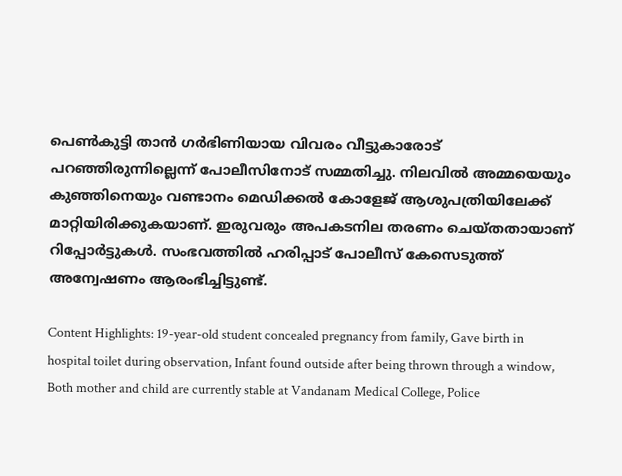പെൺകുട്ടി താൻ ഗർഭിണിയായ വിവരം വീട്ടുകാരോട് പറഞ്ഞിരുന്നില്ലെന്ന് പോലീസിനോട് സമ്മതിച്ചു. നിലവിൽ അമ്മയെയും കുഞ്ഞിനെയും വണ്ടാനം മെഡിക്കൽ കോളേജ് ആശുപത്രിയിലേക്ക് മാറ്റിയിരിക്കുകയാണ്. ഇരുവരും അപകടനില തരണം ചെയ്തതായാണ് റിപ്പോർട്ടുകൾ. സംഭവത്തിൽ ഹരിപ്പാട് പോലീസ് കേസെടുത്ത് അന്വേഷണം ആരംഭിച്ചിട്ടുണ്ട്.

Content Highlights: 19-year-old student concealed pregnancy from family, Gave birth in hospital toilet during observation, Infant found outside after being thrown through a window, Both mother and child are currently stable at Vandanam Medical College, Police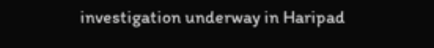investigation underway in Haripad